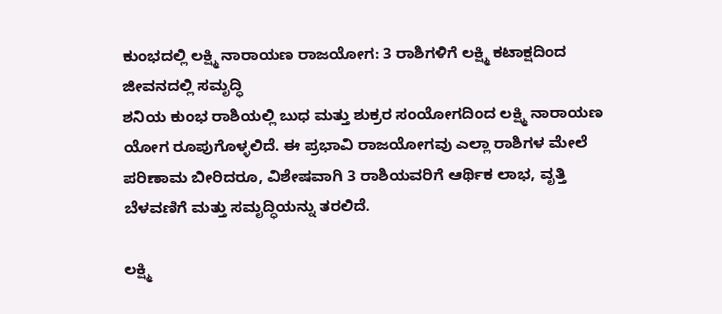ಕುಂಭದಲ್ಲಿ ಲಕ್ಷ್ಮಿ ನಾರಾಯಣ ರಾಜಯೋಗ: 3 ರಾಶಿಗಳಿಗೆ ಲಕ್ಷ್ಮಿ ಕಟಾಕ್ಷದಿಂದ ಜೀವನದಲ್ಲಿ ಸಮೃದ್ಧಿ
ಶನಿಯ ಕುಂಭ ರಾಶಿಯಲ್ಲಿ ಬುಧ ಮತ್ತು ಶುಕ್ರರ ಸಂಯೋಗದಿಂದ ಲಕ್ಷ್ಮಿ ನಾರಾಯಣ ಯೋಗ ರೂಪುಗೊಳ್ಳಲಿದೆ. ಈ ಪ್ರಭಾವಿ ರಾಜಯೋಗವು ಎಲ್ಲಾ ರಾಶಿಗಳ ಮೇಲೆ ಪರಿಣಾಮ ಬೀರಿದರೂ, ವಿಶೇಷವಾಗಿ 3 ರಾಶಿಯವರಿಗೆ ಆರ್ಥಿಕ ಲಾಭ, ವೃತ್ತಿ ಬೆಳವಣಿಗೆ ಮತ್ತು ಸಮೃದ್ಧಿಯನ್ನು ತರಲಿದೆ.

ಲಕ್ಷ್ಮಿ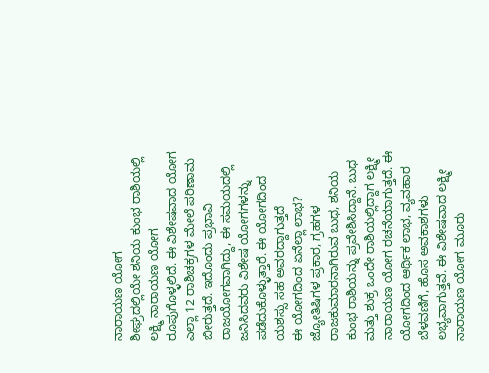ನಾರಾಯಣ ಯೋಗ
ಶೀಘ್ರದಲ್ಲಿಯೇ ಶನಿಯ ಕುಂಭ ರಾಶಿಯಲ್ಲಿ ಲಕ್ಷ್ಮಿ ನಾರಾಯಣ ಯೋಗ ರೂಪುಗೊಳ್ಳಲಿದೆ. ಈ ವಿಶೇಷವಾದ ಯೋಗ ಎಲ್ಲಾ 12 ರಾಶಿಚಕ್ರಗಳ ಮೇಲೆ ಪರಿಣಾಮ ಬೀರುತ್ತದೆ. ಇದೊಂದು ಪ್ರಭಾವಿ ರಾಜಯೋಗವಾಗಿದ್ದು, ಈ ಸಮಯದಲ್ಲಿ ಜನಿಸಿದವರು ವಿಶೇಷ ಯೋಗಗಳನ್ನು ಪಡೆದುಕೊಳ್ಳುತ್ತಾರೆ. ಈ ಯೋಗದಿಂದ ಯಶಸ್ಸು ಸಹ ಅವರದ್ದಾಗುತ್ತದೆ
ಈ ಯೋಗದಿಂದ ಏನೆಲ್ಲಾ ಲಾಭ?
ಜ್ಯೋತಿಷಿಗಳ ಪ್ರಕಾರ, ಗ್ರಹಗಳ ರಾಜಕುಮಾರನಾಗಿರುವ ಬುಧ, ಶನಿಯ ಕುಂಭ ರಾಶಿಯನ್ನು ಪ್ರವೇಶಿಸಿದ್ದಾನೆ. ಬುಧ ಮತ್ತು ಶುಕ್ರ ಒಂದೇ ರಾಶಿಯಲ್ಲಿದ್ದಾಗ ಲಕ್ಷ್ಮೀ ನಾರಾಯಣ ಯೋಗ ರಚನೆಯಾಗುತ್ತದೆ. ಈ ಯೋಗದಿಂದ ಆರ್ಥಿಕ ಲಾಭ, ವ್ಯವಹಾರ ಬೆಳವಣಿಗೆ, ಹೊಸ ಅವಕಾಶಗಳು ಲಭ್ಯವಾಗುತ್ತವೆ. ಈ ವಿಶೇಷವಾದ ಲಕ್ಷ್ಮೀ ನಾರಾಯಣ ಯೋಗ ಮೂರು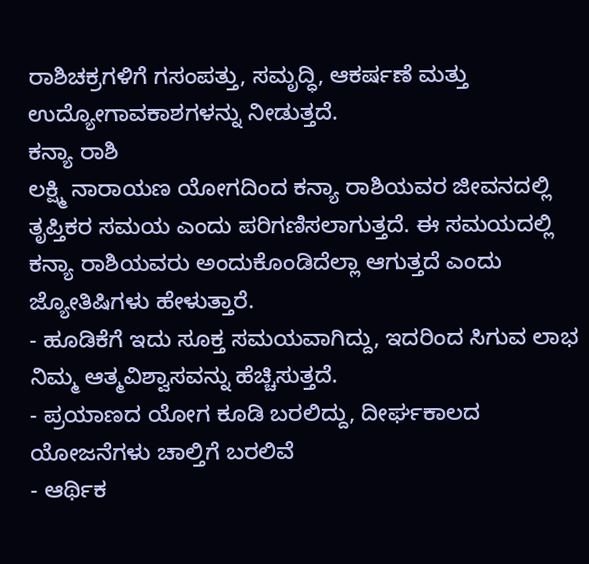ರಾಶಿಚಕ್ರಗಳಿಗೆ ಗಸಂಪತ್ತು, ಸಮೃದ್ಧಿ, ಆಕರ್ಷಣೆ ಮತ್ತು ಉದ್ಯೋಗಾವಕಾಶಗಳನ್ನು ನೀಡುತ್ತದೆ.
ಕನ್ಯಾ ರಾಶಿ
ಲಕ್ಷ್ಮಿ ನಾರಾಯಣ ಯೋಗದಿಂದ ಕನ್ಯಾ ರಾಶಿಯವರ ಜೀವನದಲ್ಲಿ ತೃಪ್ತಿಕರ ಸಮಯ ಎಂದು ಪರಿಗಣಿಸಲಾಗುತ್ತದೆ. ಈ ಸಮಯದಲ್ಲಿ ಕನ್ಯಾ ರಾಶಿಯವರು ಅಂದುಕೊಂಡಿದೆಲ್ಲಾ ಆಗುತ್ತದೆ ಎಂದು ಜ್ಯೋತಿಷಿಗಳು ಹೇಳುತ್ತಾರೆ.
- ಹೂಡಿಕೆಗೆ ಇದು ಸೂಕ್ತ ಸಮಯವಾಗಿದ್ದು, ಇದರಿಂದ ಸಿಗುವ ಲಾಭ ನಿಮ್ಮ ಆತ್ಮವಿಶ್ವಾಸವನ್ನು ಹೆಚ್ಚಿಸುತ್ತದೆ.
- ಪ್ರಯಾಣದ ಯೋಗ ಕೂಡಿ ಬರಲಿದ್ದು, ದೀರ್ಘಕಾಲದ ಯೋಜನೆಗಳು ಚಾಲ್ತಿಗೆ ಬರಲಿವೆ
- ಆರ್ಥಿಕ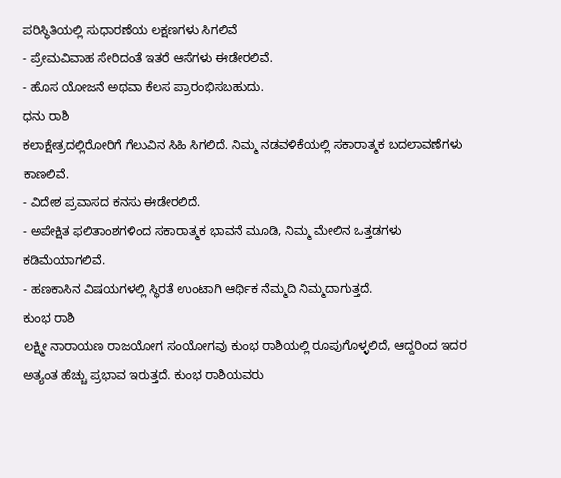ಪರಿಸ್ಥಿತಿಯಲ್ಲಿ ಸುಧಾರಣೆಯ ಲಕ್ಷಣಗಳು ಸಿಗಲಿವೆ
- ಪ್ರೇಮವಿವಾಹ ಸೇರಿದಂತೆ ಇತರೆ ಆಸೆಗಳು ಈಡೇರಲಿವೆ.
- ಹೊಸ ಯೋಜನೆ ಅಥವಾ ಕೆಲಸ ಪ್ರಾರಂಭಿಸಬಹುದು.
ಧನು ರಾಶಿ
ಕಲಾಕ್ಷೇತ್ರದಲ್ಲಿರೋರಿಗೆ ಗೆಲುವಿನ ಸಿಹಿ ಸಿಗಲಿದೆ. ನಿಮ್ಮ ನಡವಳಿಕೆಯಲ್ಲಿ ಸಕಾರಾತ್ಮಕ ಬದಲಾವಣೆಗಳು ಕಾಣಲಿವೆ.
- ವಿದೇಶ ಪ್ರವಾಸದ ಕನಸು ಈಡೇರಲಿದೆ.
- ಅಪೇಕ್ಷಿತ ಫಲಿತಾಂಶಗಳಿಂದ ಸಕಾರಾತ್ಮಕ ಭಾವನೆ ಮೂಡಿ, ನಿಮ್ಮ ಮೇಲಿನ ಒತ್ತಡಗಳು ಕಡಿಮೆಯಾಗಲಿವೆ.
- ಹಣಕಾಸಿನ ವಿಷಯಗಳಲ್ಲಿ ಸ್ಥಿರತೆ ಉಂಟಾಗಿ ಆರ್ಥಿಕ ನೆಮ್ಮದಿ ನಿಮ್ಮದಾಗುತ್ತದೆ.
ಕುಂಭ ರಾಶಿ
ಲಕ್ಷ್ಮೀ ನಾರಾಯಣ ರಾಜಯೋಗ ಸಂಯೋಗವು ಕುಂಭ ರಾಶಿಯಲ್ಲಿ ರೂಪುಗೊಳ್ಳಲಿದೆ, ಆದ್ದರಿಂದ ಇದರ ಅತ್ಯಂತ ಹೆಚ್ಚು ಪ್ರಭಾವ ಇರುತ್ತದೆ. ಕುಂಭ ರಾಶಿಯವರು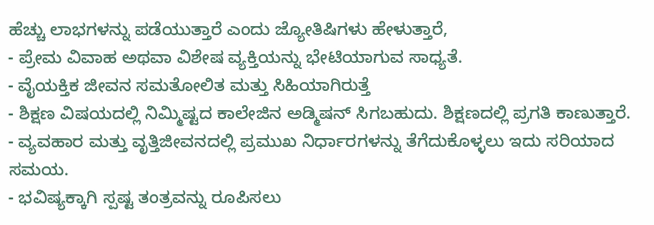ಹೆಚ್ಚು ಲಾಭಗಳನ್ನು ಪಡೆಯುತ್ತಾರೆ ಎಂದು ಜ್ಯೋತಿಷಿಗಳು ಹೇಳುತ್ತಾರೆ,
- ಪ್ರೇಮ ವಿವಾಹ ಅಥವಾ ವಿಶೇಷ ವ್ಯಕ್ತಿಯನ್ನು ಭೇಟಿಯಾಗುವ ಸಾಧ್ಯತೆ.
- ವೈಯಕ್ತಿಕ ಜೀವನ ಸಮತೋಲಿತ ಮತ್ತು ಸಿಹಿಯಾಗಿರುತ್ತೆ
- ಶಿಕ್ಷಣ ವಿಷಯದಲ್ಲಿ ನಿಮ್ಮಿಷ್ಟದ ಕಾಲೇಜಿನ ಅಡ್ಮಿಷನ್ ಸಿಗಬಹುದು. ಶಿಕ್ಷಣದಲ್ಲಿ ಪ್ರಗತಿ ಕಾಣುತ್ತಾರೆ.
- ವ್ಯವಹಾರ ಮತ್ತು ವೃತ್ತಿಜೀವನದಲ್ಲಿ ಪ್ರಮುಖ ನಿರ್ಧಾರಗಳನ್ನು ತೆಗೆದುಕೊಳ್ಳಲು ಇದು ಸರಿಯಾದ ಸಮಯ.
- ಭವಿಷ್ಯಕ್ಕಾಗಿ ಸ್ಪಷ್ಟ ತಂತ್ರವನ್ನು ರೂಪಿಸಲು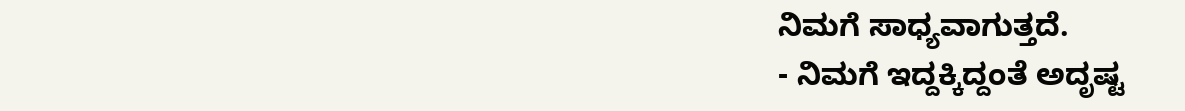ನಿಮಗೆ ಸಾಧ್ಯವಾಗುತ್ತದೆ.
- ನಿಮಗೆ ಇದ್ದಕ್ಕಿದ್ದಂತೆ ಅದೃಷ್ಟ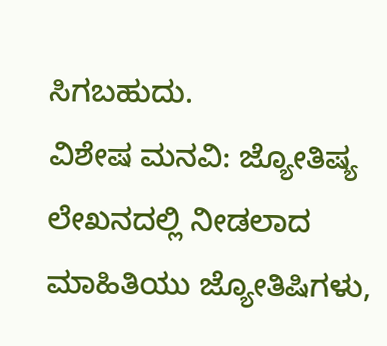ಸಿಗಬಹುದು.
ವಿಶೇಷ ಮನವಿ: ಜ್ಯೋತಿಷ್ಯ ಲೇಖನದಲ್ಲಿ ನೀಡಲಾದ ಮಾಹಿತಿಯು ಜ್ಯೋತಿಷಿಗಳು,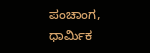ಪಂಚಾಂಗ, ಧಾರ್ಮಿಕ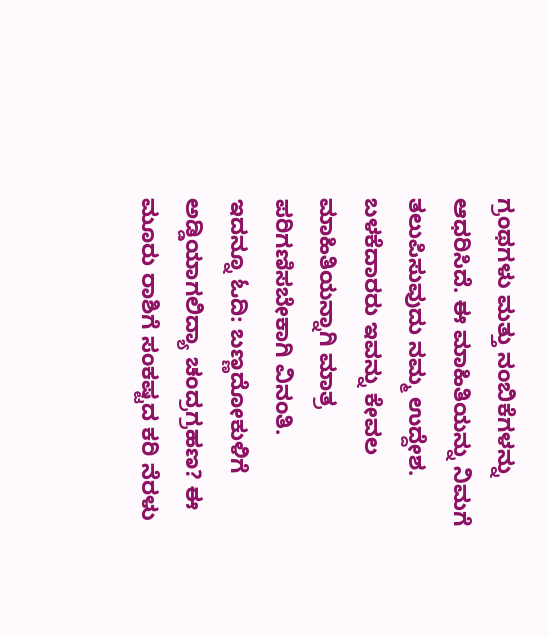ಗ್ರಂಥಗಳು ಮತ್ತು ನಂಬಿಕೆಗಳನ್ನು ಆಧರಿಸಿದೆ. ಈ ಮಾಹಿತಿಯನ್ನು ನಿಮಗೆ ತಲುಪಿಸುವುದು ನಮ್ಮ ಉದ್ದೇಶ. ಬಳಕೆದಾರರು ಇವನ್ನು ಕೇವಲ ಮಾಹಿತಿಯನ್ನಾಗಿ ಮಾತ್ರ ಪರಿಗಣಿಸಬೇಕಾಗಿ ವಿನಂತಿ.
ಇದನ್ನೂ ಓದಿ: ಬಣ್ಣದೋಕುಳಿಗೆ ಅಡ್ಡಿಯಾಗಲಿದ್ಯಾ ಚಂದ್ರಗ್ರಹಣ? ಈ ಮೂರು ರಾಶಿಗೆ ಸಂಕಷ್ಟದ ಕರಿ ನೆರಳು